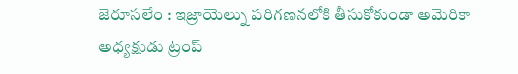జెరూసలేం : ఇజ్రాయెల్ను పరిగణనలోకి తీసుకోకుండా అమెరికా అధ్యక్షుడు ట్రంప్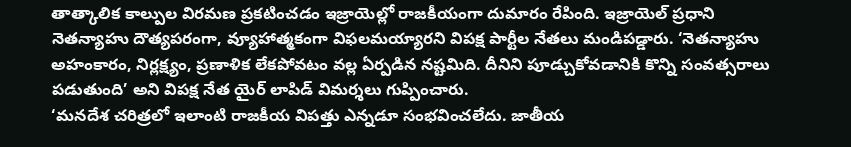తాత్కాలిక కాల్పుల విరమణ ప్రకటించడం ఇజ్రాయెల్లో రాజకీయంగా దుమారం రేపింది. ఇజ్రాయెల్ ప్రధాని నెతన్యాహు దౌత్యపరంగా, వ్యూహాత్మకంగా విఫలమయ్యారని విపక్ష పార్టీల నేతలు మండిపడ్డారు. ‘నెతన్యాహు అహంకారం, నిర్లక్ష్యం, ప్రణాళిక లేకపోవటం వల్ల ఏర్పడిన నష్టమిది. దీనిని పూడ్చుకోవడానికి కొన్ని సంవత్సరాలు పడుతుంది’ అని విపక్ష నేత యైర్ లాపిడ్ విమర్శలు గుప్పించారు.
‘మనదేశ చరిత్రలో ఇలాంటి రాజకీయ విపత్తు ఎన్నడూ సంభవించలేదు. జాతీయ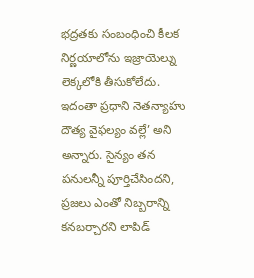భద్రతకు సంబంధించి కీలక నిర్ణయాలోను ఇజ్రాయెల్ను లెక్కలోకి తీసుకోలేదు. ఇదంతా ప్రధాని నెతన్యాహు దౌత్య వైఫల్యం వల్లే’ అని అన్నారు. సైన్యం తన పనులన్నీ పూర్తిచేసిందని, ప్రజలు ఎంతో నిబ్బరాన్ని కనబర్చారని లాపిడ్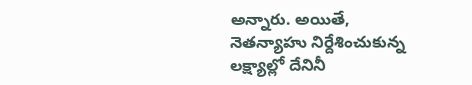అన్నారు. అయితే, నెతన్యాహు నిర్దేశించుకున్న లక్ష్యాల్లో దేనినీ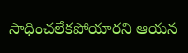సాధించలేకపోయారని ఆయన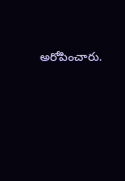అరోపించారు.